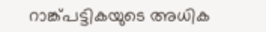റാങ്ക്പട്ടികയുടെ അധിക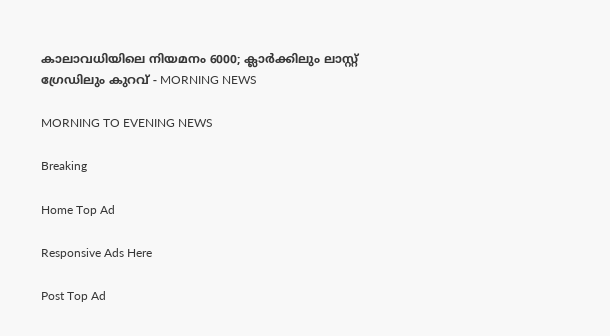കാലാവധിയിലെ നിയമനം 6000; ക്ലാർക്കിലും ലാസ്റ്റ് ഗ്രേഡിലും കുറവ് - MORNING NEWS

MORNING TO EVENING NEWS

Breaking

Home Top Ad

Responsive Ads Here

Post Top Ad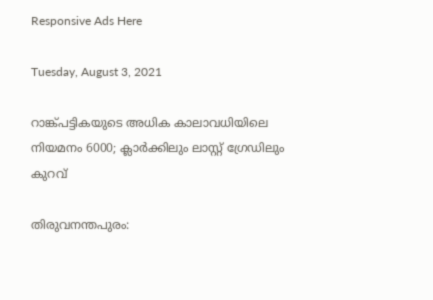Responsive Ads Here

Tuesday, August 3, 2021

റാങ്ക്പട്ടികയുടെ അധിക കാലാവധിയിലെ നിയമനം 6000; ക്ലാർക്കിലും ലാസ്റ്റ് ഗ്രേഡിലും കുറവ്

തിരുവനന്തപുരം: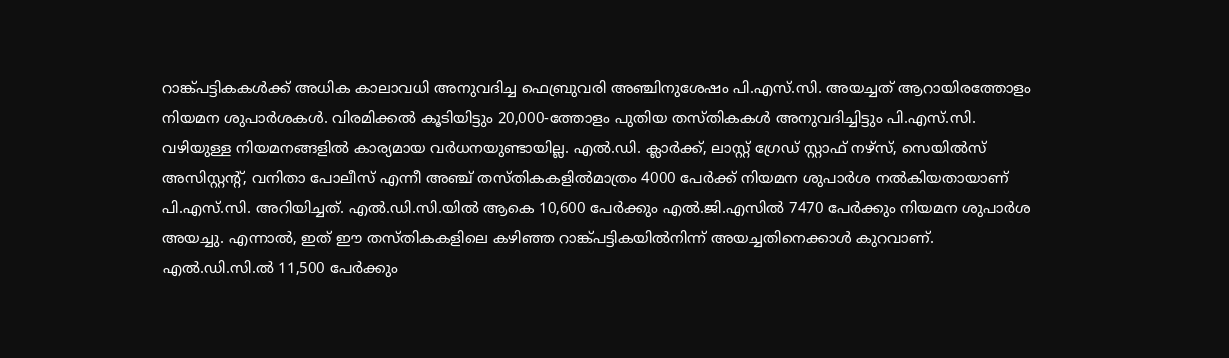റാങ്ക്പട്ടികകൾക്ക് അധിക കാലാവധി അനുവദിച്ച ഫെബ്രുവരി അഞ്ചിനുശേഷം പി.എസ്.സി. അയച്ചത് ആറായിരത്തോളം നിയമന ശുപാർശകൾ. വിരമിക്കൽ കൂടിയിട്ടും 20,000-ത്തോളം പുതിയ തസ്തികകൾ അനുവദിച്ചിട്ടും പി.എസ്.സി. വഴിയുള്ള നിയമനങ്ങളിൽ കാര്യമായ വർധനയുണ്ടായില്ല. എൽ.ഡി. ക്ലാർക്ക്, ലാസ്റ്റ് ഗ്രേഡ് സ്റ്റാഫ് നഴ്‌സ്, സെയിൽസ് അസിസ്റ്റന്റ്, വനിതാ പോലീസ് എന്നീ അഞ്ച് തസ്തികകളിൽമാത്രം 4000 പേർക്ക് നിയമന ശുപാർശ നൽകിയതായാണ് പി.എസ്.സി. അറിയിച്ചത്. എൽ.ഡി.സി.യിൽ ആകെ 10,600 പേർക്കും എൽ.ജി.എസിൽ 7470 പേർക്കും നിയമന ശുപാർശ അയച്ചു. എന്നാൽ, ഇത് ഈ തസ്തികകളിലെ കഴിഞ്ഞ റാങ്ക്പട്ടികയിൽനിന്ന് അയച്ചതിനെക്കാൾ കുറവാണ്. എൽ.ഡി.സി.ൽ 11,500 പേർക്കും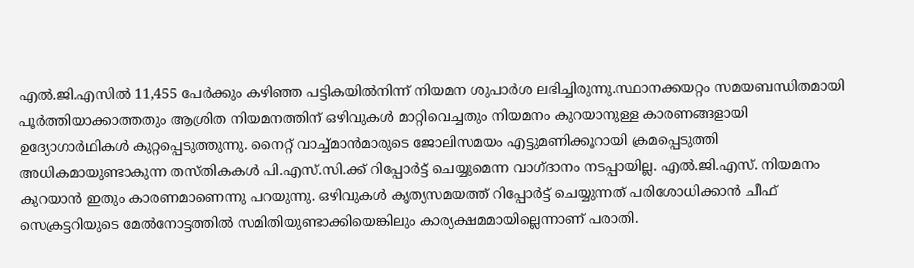എൽ.ജി.എസിൽ 11,455 പേർക്കും കഴിഞ്ഞ പട്ടികയിൽനിന്ന് നിയമന ശുപാർശ ലഭിച്ചിരുന്നു.സ്ഥാനക്കയറ്റം സമയബന്ധിതമായി പൂർത്തിയാക്കാത്തതും ആശ്രിത നിയമനത്തിന് ഒഴിവുകൾ മാറ്റിവെച്ചതും നിയമനം കുറയാനുള്ള കാരണങ്ങളായി ഉദ്യോഗാർഥികൾ കുറ്റപ്പെടുത്തുന്നു. നൈറ്റ് വാച്ച്മാൻമാരുടെ ജോലിസമയം എട്ടുമണിക്കൂറായി ക്രമപ്പെടുത്തി അധികമായുണ്ടാകുന്ന തസ്തികകൾ പി.എസ്.സി.ക്ക് റിപ്പോർട്ട് ചെയ്യുമെന്ന വാഗ്ദാനം നടപ്പായില്ല. എൽ.ജി.എസ്. നിയമനം കുറയാൻ ഇതും കാരണമാണെന്നു പറയുന്നു. ഒഴിവുകൾ കൃത്യസമയത്ത് റിപ്പോർട്ട് ചെയ്യുന്നത് പരിശോധിക്കാൻ ചീഫ് സെക്രട്ടറിയുടെ മേൽനോട്ടത്തിൽ സമിതിയുണ്ടാക്കിയെങ്കിലും കാര്യക്ഷമമായില്ലെന്നാണ് പരാതി.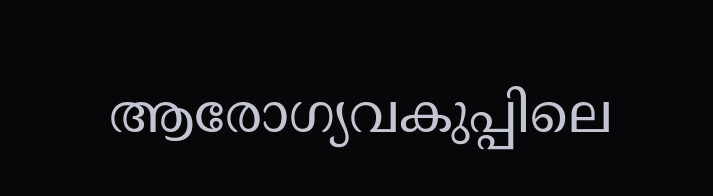ആരോഗ്യവകുപ്പിലെ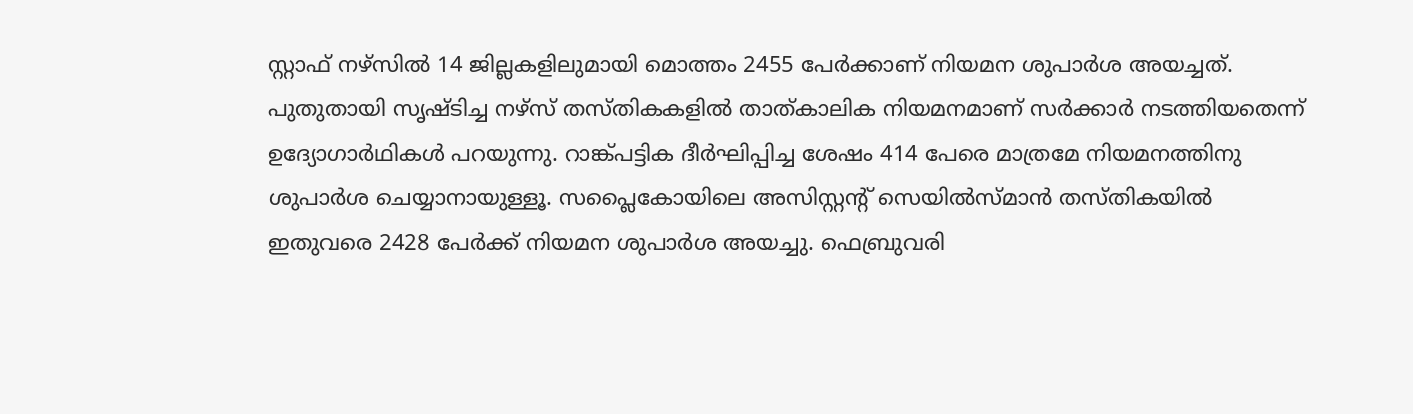സ്റ്റാഫ് നഴ്‌സിൽ 14 ജില്ലകളിലുമായി മൊത്തം 2455 പേർക്കാണ് നിയമന ശുപാർശ അയച്ചത്. പുതുതായി സൃഷ്ടിച്ച നഴ്‌സ് തസ്തികകളിൽ താത്കാലിക നിയമനമാണ് സർക്കാർ നടത്തിയതെന്ന് ഉദ്യോഗാർഥികൾ പറയുന്നു. റാങ്ക്പട്ടിക ദീർഘിപ്പിച്ച ശേഷം 414 പേരെ മാത്രമേ നിയമനത്തിനു ശുപാർശ ചെയ്യാനായുള്ളൂ. സപ്ലൈകോയിലെ അസിസ്റ്റന്റ് സെയിൽസ്മാൻ തസ്തികയിൽ ഇതുവരെ 2428 പേർക്ക് നിയമന ശുപാർശ അയച്ചു. ഫെബ്രുവരി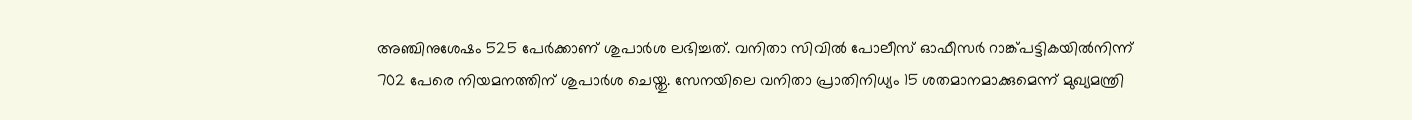അഞ്ചിനുശേഷം 525 പേർക്കാണ് ശുപാർശ ലഭിച്ചത്. വനിതാ സിവിൽ പോലീസ് ഓഫീസർ റാങ്ക്പട്ടികയിൽനിന്ന് 702 പേരെ നിയമനത്തിന് ശുപാർശ ചെയ്തു. സേനയിലെ വനിതാ പ്രാതിനിധ്യം 15 ശതമാനമാക്കുമെന്ന് മുഖ്യമന്ത്രി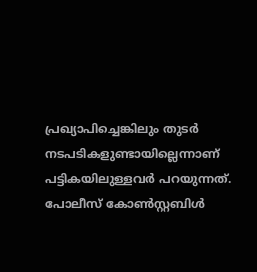പ്രഖ്യാപിച്ചെങ്കിലും തുടർ നടപടികളുണ്ടായില്ലെന്നാണ് പട്ടികയിലുള്ളവർ പറയുന്നത്. പോലീസ് കോൺസ്റ്റബിൾ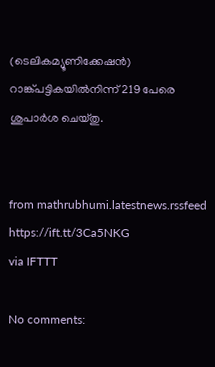(ടെലികമ്യൂണിക്കേഷൻ) റാങ്ക്പട്ടികയിൽനിന്ന് 219 പേരെ ശുപാർശ ചെയ്തു.


from mathrubhumi.latestnews.rssfeed https://ift.tt/3Ca5NKG
via IFTTT

No comments: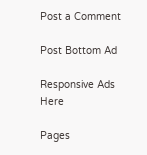Post a Comment

Post Bottom Ad

Responsive Ads Here

Pages